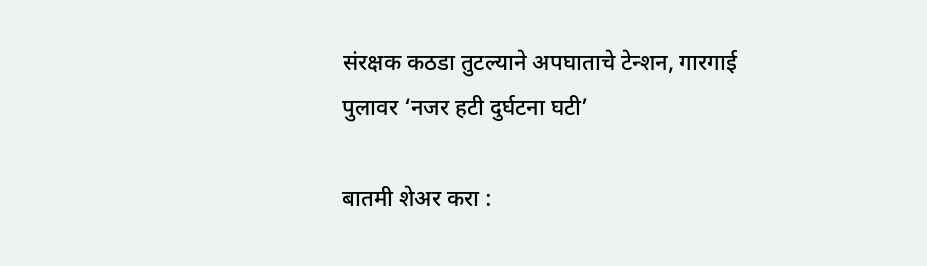संरक्षक कठडा तुटल्याने अपघाताचे टेन्शन, गारगाई पुलावर ‘नजर हटी दुर्घटना घटी’

बातमी शेअर करा :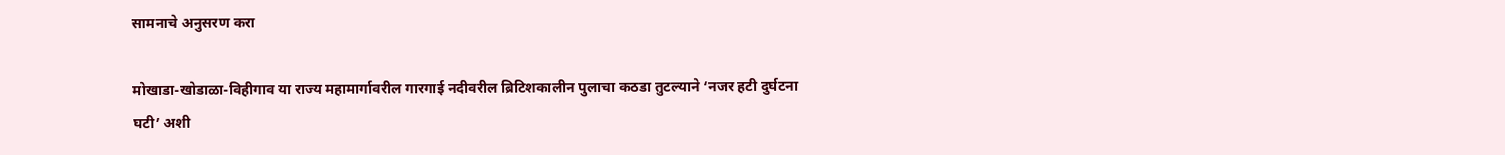सामनाचे अनुसरण करा

मोखाडा-खोडाळा-विहीगाव या राज्य महामार्गावरील गारगाई नदीवरील ब्रिटिशकालीन पुलाचा कठडा तुटल्याने ‘नजर हटी दुर्घटना घटी’ अशी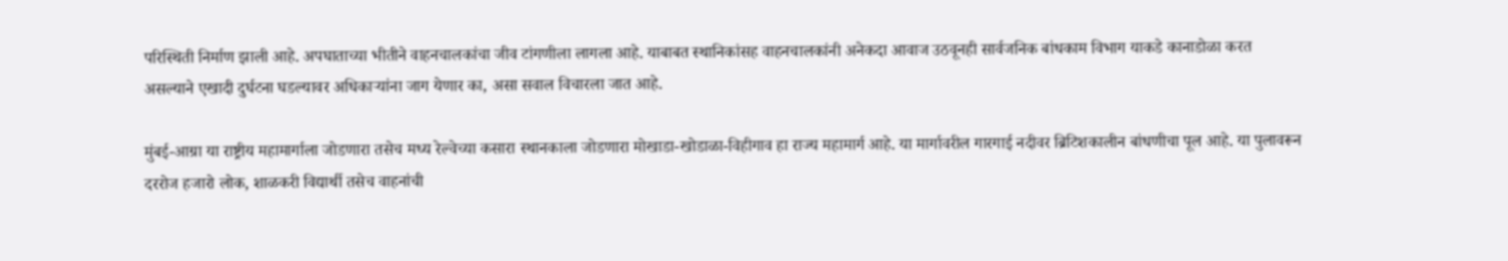परिस्थिती निर्माण झाली आहे. अपघाताच्या भीतीने वाहनचालकांचा जीव टांगणीला लागला आहे. याबाबत स्थानिकांसह वाहनचालकांनी अनेकदा आवाज उठवूनही सार्वजनिक बांधकाम विभाग याकडे कानाडोळा करत असल्याने एखादी दुर्घटना घडल्यावर अधिकाऱ्यांना जाग येणार का, असा सवाल विचारला जात आहे.

मुंबई-आग्रा या राष्ट्रीय महामार्गाला जोडणारा तसेच मध्य रेल्वेच्या कसारा स्थानकाला जोडणारा मोखाडा-खोडाळा-विहीगाव हा राज्य महामार्ग आहे. या मार्गावरील गारगाई नदीवर ब्रिटिशकालीन बांधणीचा पूल आहे. या पुलावरून दररोज हजारो लोक, शाळकरी विद्यार्थी तसेच वाहनांची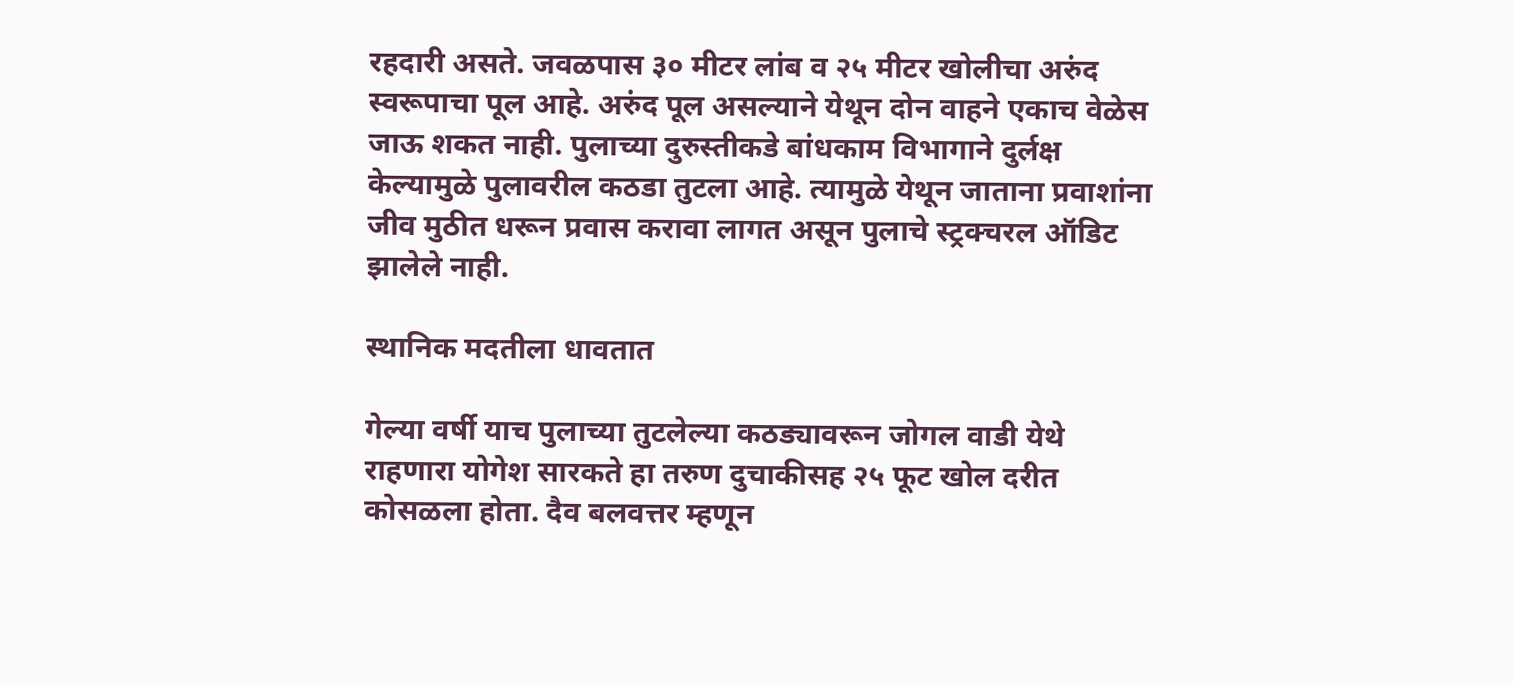रहदारी असते. जवळपास ३० मीटर लांब व २५ मीटर खोलीचा अरुंद स्वरूपाचा पूल आहे. अरुंद पूल असल्याने येथून दोन वाहने एकाच वेळेस जाऊ शकत नाही. पुलाच्या दुरुस्तीकडे बांधकाम विभागाने दुर्लक्ष केल्यामुळे पुलावरील कठडा तुटला आहे. त्यामुळे येथून जाताना प्रवाशांना जीव मुठीत धरून प्रवास करावा लागत असून पुलाचे स्ट्रक्चरल ऑडिट झालेले नाही.

स्थानिक मदतीला धावतात

गेल्या वर्षी याच पुलाच्या तुटलेल्या कठड्यावरून जोगल वाडी येथे राहणारा योगेश सारकते हा तरुण दुचाकीसह २५ फूट खोल दरीत कोसळला होता. दैव बलवत्तर म्हणून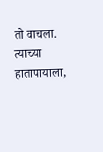तो वाचला. त्याच्या हातापायाला,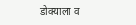डोक्याला व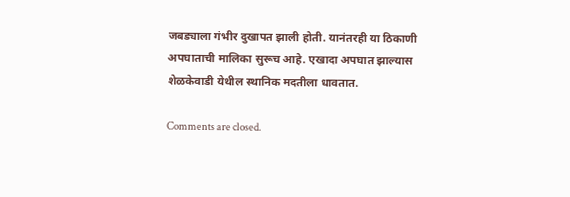जबड्याला गंभीर दुखापत झाली होती. यानंतरही या ठिकाणी अपघाताची मालिका सुरूच आहे. एखादा अपघात झाल्यास शेळकेवाडी येथील स्थानिक मदतीला धावतात.

Comments are closed.